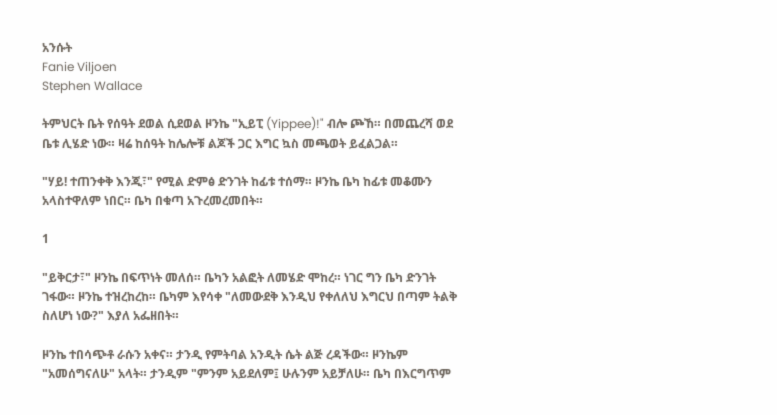አንሱት
Fanie Viljoen
Stephen Wallace

ትምህርት ቤት የሰዓት ደወል ሲደወል ዞንኬ "ኢይፒ (Yippee)!" ብሎ ጮኸ። በመጨረሻ ወደ ቤቱ ሊሄድ ነው። ዛሬ ከሰዓት ከሌሎቹ ልጆች ጋር እግር ኳስ መጫወት ይፈልጋል።

"ሃይ! ተጠንቀቅ እንጂ፣" የሚል ድምፅ ድንገት ከፊቱ ተሰማ። ዞንኬ ቤካ ከፊቱ መቆሙን አላስተዋለም ነበር። ቤካ በቁጣ አጉረመረመበት።

1

"ይቅርታ፣" ዞንኬ በፍጥነት መለሰ። ቤካን አልፎት ለመሄድ ሞከረ። ነገር ግን ቤካ ድንገት ገፋው። ዞንኬ ተዝረከረከ። ቤካም እየሳቀ "ለመውደቅ እንዲህ የቀለለህ እግርህ በጣም ትልቅ ስለሆነ ነው?" እያለ አፌዘበት።

ዞንኬ ተበሳጭቶ ራሱን አቀና። ታንዲ የምትባል አንዲት ሴት ልጅ ረዳችው። ዞንኬም "አመሰግናለሁ" አላት። ታንዲም "ምንም አይደለም፤ ሁሉንም አይቻለሁ። ቤካ በእርግጥም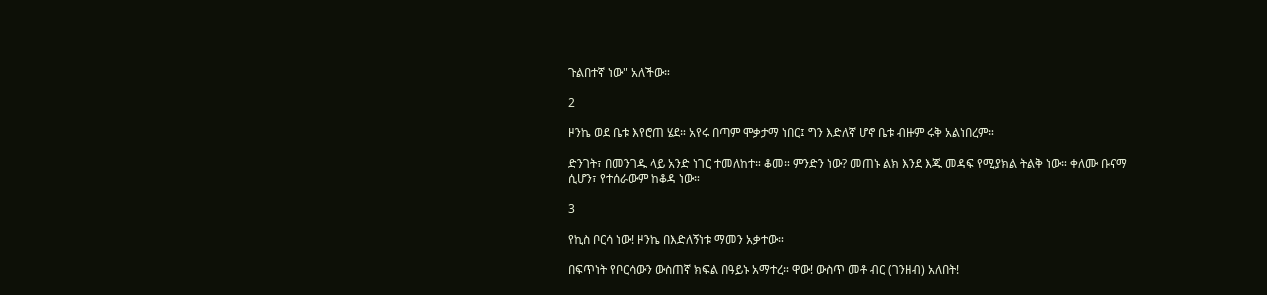ጉልበተኛ ነው" አለችው።

2

ዞንኬ ወደ ቤቱ እየሮጠ ሄደ። አየሩ በጣም ሞቃታማ ነበር፤ ግን እድለኛ ሆኖ ቤቱ ብዙም ሩቅ አልነበረም።

ድንገት፣ በመንገዱ ላይ አንድ ነገር ተመለከተ። ቆመ። ምንድን ነው? መጠኑ ልክ እንደ እጁ መዳፍ የሚያክል ትልቅ ነው። ቀለሙ ቡናማ ሲሆን፣ የተሰራውም ከቆዳ ነው።

3

የኪስ ቦርሳ ነው! ዞንኬ በእድለኝነቱ ማመን አቃተው።

በፍጥነት የቦርሳውን ውስጠኛ ክፍል በዓይኑ አማተረ። ዋው! ውስጥ መቶ ብር (ገንዘብ) አለበት!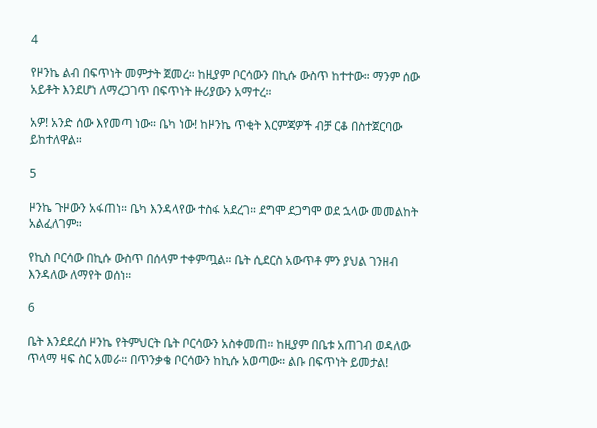4

የዞንኬ ልብ በፍጥነት መምታት ጀመረ። ከዚያም ቦርሳውን በኪሱ ውስጥ ከተተው። ማንም ሰው አይቶት እንደሆነ ለማረጋገጥ በፍጥነት ዙሪያውን አማተረ።

አዎ! አንድ ሰው እየመጣ ነው። ቤካ ነው! ከዞንኬ ጥቂት እርምጃዎች ብቻ ርቆ በስተጀርባው ይከተለዋል።

5

ዞንኬ ጉዞውን አፋጠነ። ቤካ እንዳላየው ተስፋ አደረገ። ደግሞ ደጋግሞ ወደ ኋላው መመልከት አልፈለገም።

የኪስ ቦርሳው በኪሱ ውስጥ በሰላም ተቀምጧል። ቤት ሲደርስ አውጥቶ ምን ያህል ገንዘብ እንዳለው ለማየት ወሰነ።

6

ቤት እንደደረሰ ዞንኬ የትምህርት ቤት ቦርሳውን አስቀመጠ። ከዚያም በቤቱ አጠገብ ወዳለው ጥላማ ዛፍ ስር አመራ። በጥንቃቄ ቦርሳውን ከኪሱ አወጣው። ልቡ በፍጥነት ይመታል!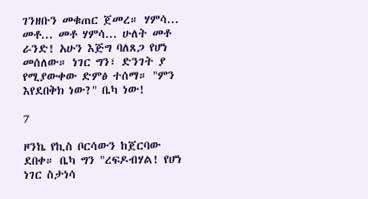ገንዘቡን መቁጠር ጀመረ። ሃምሳ... መቶ... መቶ ሃምሳ... ሁለት መቶ ራንድ! አሁን እጅግ ባለጸጋ የሆነ መሰለው። ነገር ግን፣ ድንገት ያ የሚያውቀው ድምፅ ተሰማ። "ምን እየደበቅክ ነው?" ቤካ ነው!

7

ዞንኬ የኪስ ቦርሳውን ከጀርባው ደበቀ። ቤካ ግን "ረፍዶብሃል! የሆነ ነገር ስታነሳ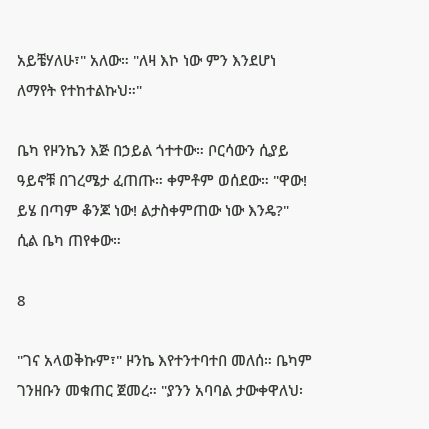አይቼሃለሁ፣" አለው። "ለዛ እኮ ነው ምን እንደሆነ ለማየት የተከተልኩህ።"

ቤካ የዞንኬን እጅ በኃይል ጎተተው። ቦርሳውን ሲያይ ዓይኖቹ በገረሜታ ፈጠጡ። ቀምቶም ወሰደው። "ዋው! ይሄ በጣም ቆንጆ ነው! ልታስቀምጠው ነው እንዴ?" ሲል ቤካ ጠየቀው።

8

"ገና አላወቅኩም፣" ዞንኬ እየተንተባተበ መለሰ። ቤካም ገንዘቡን መቁጠር ጀመረ። "ያንን አባባል ታውቀዋለህ፡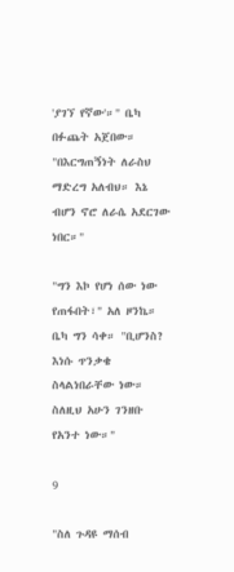'ያገኘ የኛው'።" ቤካ በፉጨት አጀበው። "በእርግጠኝነት ለራስህ ማድረግ አለብህ። እኔ ብሆን ኖሮ ለራሴ አደርገው ነበር።"

"ግን እኮ የሆነ ሰው ነው የጠፋበት፣" አለ ዞንኬ። ቤካ ግን ሳቀ። "ቢሆንስ? እነሱ ጥንቃቄ ስላልነበራቸው ነው። ስለዚህ አሁን ገንዘቡ የአንተ ነው።"

9

"ስለ ጉዳዩ ማሰብ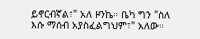ይኖርብኛል፣" አለ ዞንኬ። ቤካ ግን "ስለ እሱ ማሰብ አያስፈልግህም፣" አለው።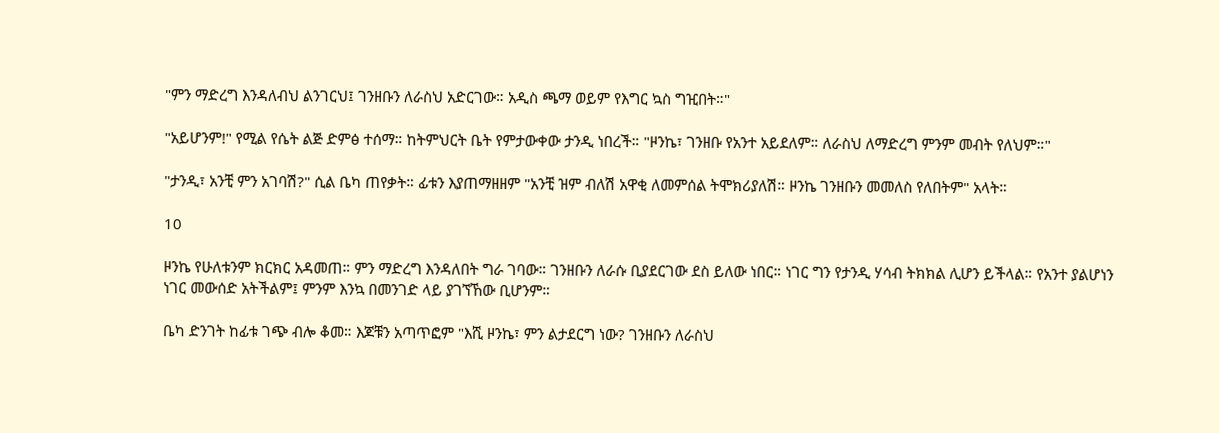"ምን ማድረግ እንዳለብህ ልንገርህ፤ ገንዘቡን ለራስህ አድርገው። አዲስ ጫማ ወይም የእግር ኳስ ግዢበት።"

"አይሆንም!" የሚል የሴት ልጅ ድምፅ ተሰማ። ከትምህርት ቤት የምታውቀው ታንዲ ነበረች። "ዞንኬ፣ ገንዘቡ የአንተ አይደለም። ለራስህ ለማድረግ ምንም መብት የለህም።"

"ታንዲ፣ አንቺ ምን አገባሽ?" ሲል ቤካ ጠየቃት። ፊቱን እያጠማዘዘም "አንቺ ዝም ብለሽ አዋቂ ለመምሰል ትሞክሪያለሽ። ዞንኬ ገንዘቡን መመለስ የለበትም" አላት።

10

ዞንኬ የሁለቱንም ክርክር አዳመጠ። ምን ማድረግ እንዳለበት ግራ ገባው። ገንዘቡን ለራሱ ቢያደርገው ደስ ይለው ነበር። ነገር ግን የታንዲ ሃሳብ ትክክል ሊሆን ይችላል። የአንተ ያልሆነን ነገር መውሰድ አትችልም፤ ምንም እንኳ በመንገድ ላይ ያገኘኸው ቢሆንም።

ቤካ ድንገት ከፊቱ ገጭ ብሎ ቆመ። እጆቹን አጣጥፎም "እሺ ዞንኬ፣ ምን ልታደርግ ነው? ገንዘቡን ለራስህ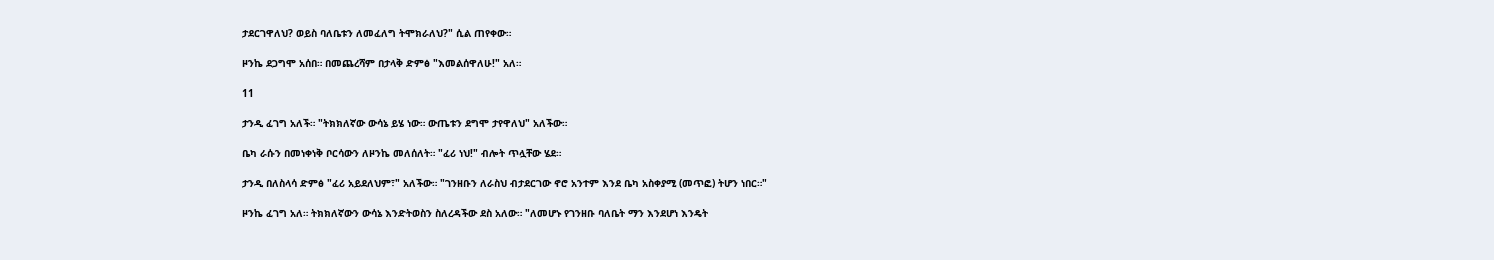ታደርገዋለህ? ወይስ ባለቤቱን ለመፈለግ ትሞክራለህ?" ሲል ጠየቀው።

ዞንኬ ደጋግሞ አሰበ። በመጨረሻም በታላቅ ድምፅ "እመልሰዋለሁ!" አለ።

11

ታንዲ ፈገግ አለች። "ትክክለኛው ውሳኔ ይሄ ነው። ውጤቱን ደግሞ ታየዋለህ" አለችው።

ቤካ ራሱን በመነቀነቅ ቦርሳውን ለዞንኬ መለሰለት። "ፈሪ ነህ!" ብሎት ጥሏቸው ሄደ።

ታንዲ በለስላሳ ድምፅ "ፈሪ አይደለህም፣" አለችው። "ገንዘቡን ለራስህ ብታደርገው ኖሮ አንተም እንደ ቤካ አስቀያሚ (መጥፎ) ትሆን ነበር።"

ዞንኬ ፈገግ አለ። ትክክለኛውን ውሳኔ እንድትወስን ስለረዳችው ደስ አለው። "ለመሆኑ የገንዘቡ ባለቤት ማን እንደሆነ እንዴት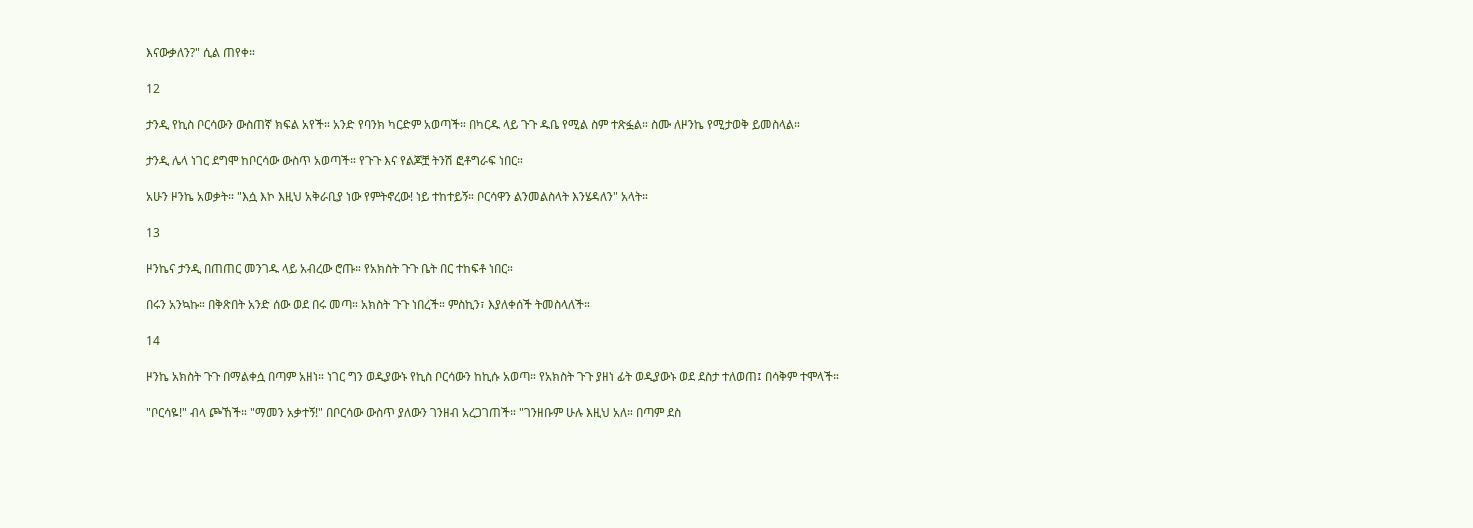እናውቃለን?" ሲል ጠየቀ።

12

ታንዲ የኪስ ቦርሳውን ውስጠኛ ክፍል አየች። አንድ የባንክ ካርድም አወጣች። በካርዱ ላይ ጉጉ ዱቤ የሚል ስም ተጽፏል። ስሙ ለዞንኬ የሚታወቅ ይመስላል።

ታንዲ ሌላ ነገር ደግሞ ከቦርሳው ውስጥ አወጣች። የጉጉ እና የልጆቿ ትንሽ ፎቶግራፍ ነበር።

አሁን ዞንኬ አወቃት። "እሷ እኮ እዚህ አቅራቢያ ነው የምትኖረው! ነይ ተከተይኝ። ቦርሳዋን ልንመልስላት እንሄዳለን" አላት።

13

ዞንኬና ታንዲ በጠጠር መንገዱ ላይ አብረው ሮጡ። የአክስት ጉጉ ቤት በር ተከፍቶ ነበር።

በሩን አንኳኩ። በቅጽበት አንድ ሰው ወደ በሩ መጣ። አክስት ጉጉ ነበረች። ምስኪን፣ እያለቀሰች ትመስላለች።

14

ዞንኬ አክስት ጉጉ በማልቀሷ በጣም አዘነ። ነገር ግን ወዲያውኑ የኪስ ቦርሳውን ከኪሱ አወጣ። የአክስት ጉጉ ያዘነ ፊት ወዲያውኑ ወደ ደስታ ተለወጠ፤ በሳቅም ተሞላች።

"ቦርሳዬ!" ብላ ጮኸች። "ማመን አቃተኝ!" በቦርሳው ውስጥ ያለውን ገንዘብ አረጋገጠች። "ገንዘቡም ሁሉ እዚህ አለ። በጣም ደስ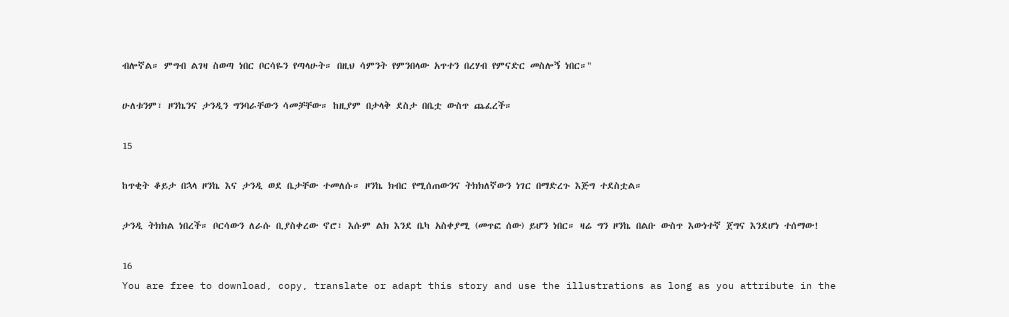ብሎኛል። ምግብ ልገዛ ስወጣ ነበር ቦርሳዬን የጣላሁት። በዚህ ሳምንት የምንበላው አጥተን በረሃብ የምናድር መስሎኝ ነበር።"

ሁለቱንም፣ ዞንኬንና ታንዲን ግንባራቸውን ሳመቻቸው። ከዚያም በታላቅ ደስታ በቤቷ ውስጥ ጨፈረች።

15

ከጥቂት ቆይታ በኋላ ዞንኬ እና ታንዲ ወደ ቤታቸው ተመለሱ። ዞንኬ ክብር የሚሰጠውንና ትክክለኛውን ነገር በማድረጉ እጅግ ተደስቷል።

ታንዲ ትክክል ነበረች። ቦርሳውን ለራሱ ቢያስቀረው ኖሮ፣ እሱም ልክ እንደ ቤካ አስቀያሚ (መጥፎ ሰው) ይሆን ነበር። ዛሬ ግን ዞንኬ በልቡ ውስጥ እውነተኛ ጀግና እንደሆነ ተሰማው!

16
You are free to download, copy, translate or adapt this story and use the illustrations as long as you attribute in the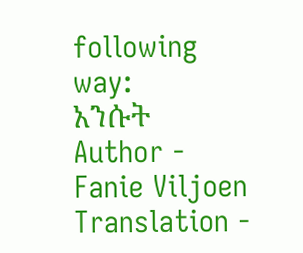following way:
አንሱት
Author - Fanie Viljoen
Translation -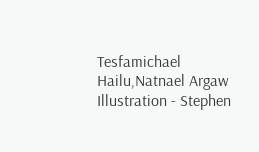Tesfamichael Hailu,Natnael Argaw
Illustration - Stephen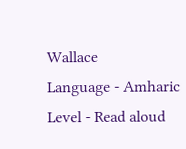Wallace
Language - Amharic
Level - Read aloud